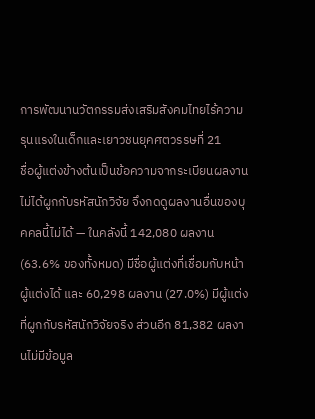การพัฒนานวัตกรรมส่งเสริมสังคมไทยไร้ความรุนแรงในเด็กและเยาวชนยุคศตวรรษที่ 21
ชื่อผู้แต่งข้างต้นเป็นข้อความจากระเบียนผลงาน ไม่ได้ผูกกับรหัสนักวิจัย จึงกดดูผลงานอื่นของบุคคลนี้ไม่ได้ — ในคลังนี้ 142,080 ผลงาน (63.6% ของทั้งหมด) มีชื่อผู้แต่งที่เชื่อมกับหน้าผู้แต่งได้ และ 60,298 ผลงาน (27.0%) มีผู้แต่งที่ผูกกับรหัสนักวิจัยจริง ส่วนอีก 81,382 ผลงานไม่มีข้อมูล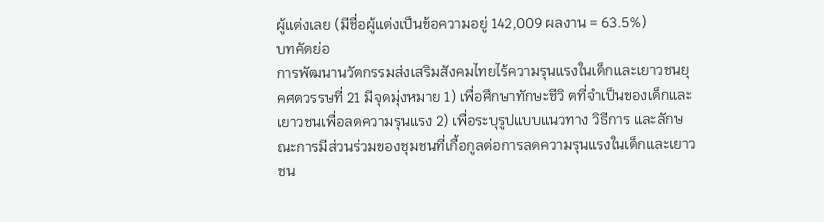ผู้แต่งเลย (มีชื่อผู้แต่งเป็นข้อความอยู่ 142,009 ผลงาน = 63.5%)
บทคัดย่อ
การพัฒนานวัตกรรมส่งเสริมสังคมไทยไร้ความรุนแรงในเด็กและเยาวชนยุคศตวรรษที่ 21 มีจุดมุ่งหมาย 1) เพื่อศึกษาทักษะชีวิ ตที่จำเป็นของเด็กและเยาวชนเพื่อลดความรุนแรง 2) เพื่อระบุรูปแบบแนวทาง วิธีการ และลักษณะการมีส่วนร่วมของชุมชนที่เกื้อกูลต่อการลดความรุนแรงในเด็กและเยาวชน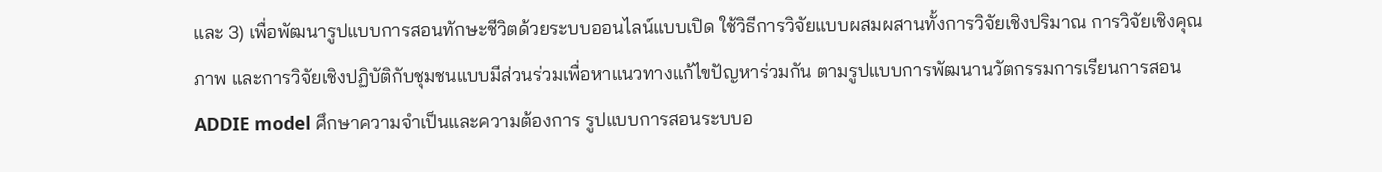และ 3) เพื่อพัฒนารูปแบบการสอนทักษะชีวิตด้วยระบบออนไลน์แบบเปิด ใช้วิธีการวิจัยแบบผสมผสานทั้งการวิจัยเชิงปริมาณ การวิจัยเชิงคุณภาพ และการวิจัยเชิงปฏิบัติกับชุมชนแบบมีส่วนร่วมเพื่อหาแนวทางแก้ไขปัญหาร่วมกัน ตามรูปแบบการพัฒนานวัตกรรมการเรียนการสอน ADDIE model ศึกษาความจำเป็นและความต้องการ รูปแบบการสอนระบบอ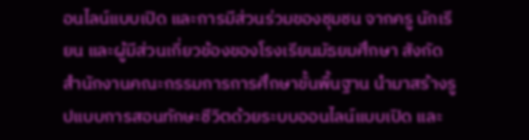อนไลน์แบบเปิด และการมีส่วนร่วมของชุมชน จากครู นักเรียน และผู้มีส่วนเกี่ยวข้องของโรงเรียนมัธยมศึกษา สังกัดสำนักงานคณะกรรมการการศึกษาขั้นพื้นฐาน นำมาสร้างรูปแบบการสอนทักษะชีวิตด้วยระบบออนไลน์แบบเปิด และ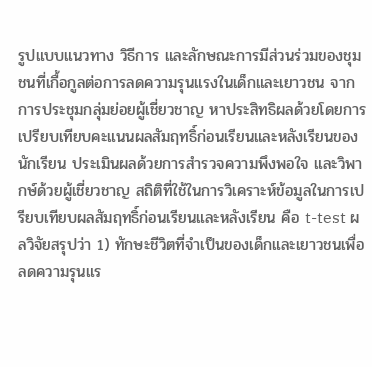รูปแบบแนวทาง วิธีการ และลักษณะการมีส่วนร่วมของชุมชนที่เกื้อกูลต่อการลดความรุนแรงในเด็กและเยาวชน จากการประชุมกลุ่มย่อยผู้เชี่ยวชาญ หาประสิทธิผลด้วยโดยการเปรียบเทียบคะแนนผลสัมฤทธิ์ก่อนเรียนและหลังเรียนของนักเรียน ประเมินผลด้วยการสำรวจความพึงพอใจ และวิพากษ์ด้วยผู้เชี่ยวชาญ สถิติที่ใช้ในการวิเคราะห์ข้อมูลในการเปรียบเทียบผลสัมฤทธิ์ก่อนเรียนและหลังเรียน คือ t-test ผลวิจัยสรุปว่า 1) ทักษะชีวิตที่จำเป็นของเด็กและเยาวชนเพื่อลดความรุนแร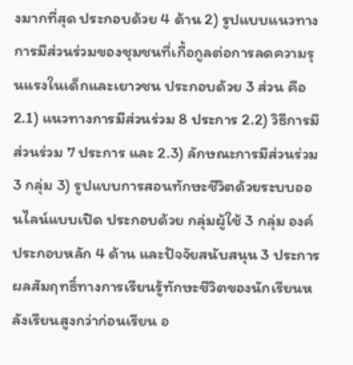งมากที่สุด ประกอบด้วย 4 ด้าน 2) รูปแบบแนวทางการมีส่วนร่วมของชุมชนที่เกื้อกูลต่อการลดความรุนแรงในเด็กและเยาวชน ประกอบด้วย 3 ส่วน คือ 2.1) แนวทางการมีส่วนร่วม 8 ประการ 2.2) วิธีการมีส่วนร่วม 7 ประการ และ 2.3) ลักษณะการมีส่วนร่วม 3 กลุ่ม 3) รูปแบบการสอนทักษะชีวิตด้วยระบบออนไลน์แบบเปิด ประกอบด้วย กลุ่มผู้ใช้ 3 กลุ่ม องค์ประกอบหลัก 4 ด้าน และปัจจัยสนับสนุน 3 ประการ ผลสัมฤทธิ์ทางการเรียนรู้ทักษะชีวิตของนักเรียนหลังเรียนสูงกว่าก่อนเรียน อ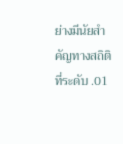ย่างมีนัยสำคัญทางสถิติที่ระดับ .01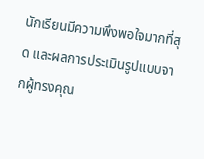นักเรียนมีความพึงพอใจมากที่สุด และผลการประเมินรูปแบบจากผู้ทรงคุณ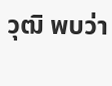วุฒิ พบว่า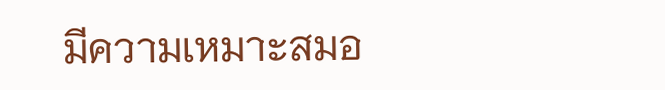มีความเหมาะสมอ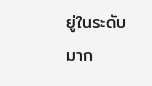ยู่ในระดับมาก